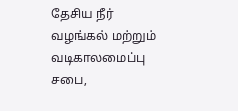தேசிய நீர் வழங்கல் மற்றும் வடிகாலமைப்பு சபை,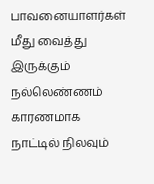பாவனையாளர்கள் மீது வைத்து இருக்கும் நல்லெண்ணம் காரணமாக
நாட்டில் நிலவும்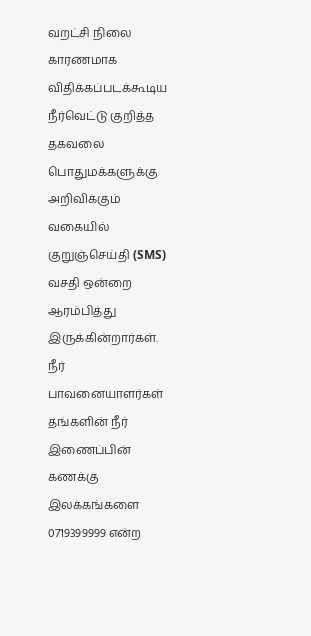வறட்சி நிலை காரணமாக விதிக்கப்படக்கூடிய நீர்வெட்டு குறித்த தகவலை பொதுமக்களுக்கு அறிவிக்கும் வகையில் குறுஞ்செய்தி (SMS) வசதி ஒன்றை ஆரம்பித்து இருக்கின்றார்கள்.
நீர் பாவனையாளர்கள் தங்களின் நீர் இணைப்பின் கணக்கு இலக்கங்களை 0719399999 என்ற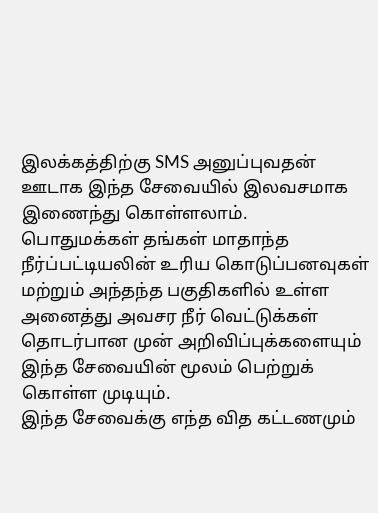இலக்கத்திற்கு SMS அனுப்புவதன் ஊடாக இந்த சேவையில் இலவசமாக இணைந்து கொள்ளலாம்.
பொதுமக்கள் தங்கள் மாதாந்த நீர்ப்பட்டியலின் உரிய கொடுப்பனவுகள் மற்றும் அந்தந்த பகுதிகளில் உள்ள அனைத்து அவசர நீர் வெட்டுக்கள் தொடர்பான முன் அறிவிப்புக்களையும் இந்த சேவையின் மூலம் பெற்றுக் கொள்ள முடியும்.
இந்த சேவைக்கு எந்த வித கட்டணமும்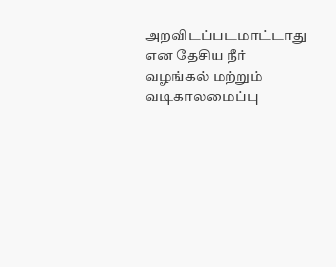அறவிடப்படமாட்டாது என தேசிய நீர் வழங்கல் மற்றும் வடிகாலமைப்பு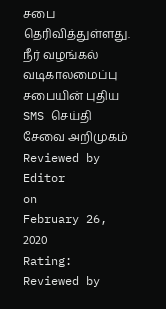சபை தெரிவித்துள்ளது.
நீர் வழங்கல் வடிகாலமைப்பு சபையின் புதிய SMS செய்தி சேவை அறிமுகம்
Reviewed by Editor
on
February 26, 2020
Rating:
Reviewed by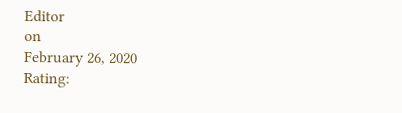Editor
on
February 26, 2020
Rating: